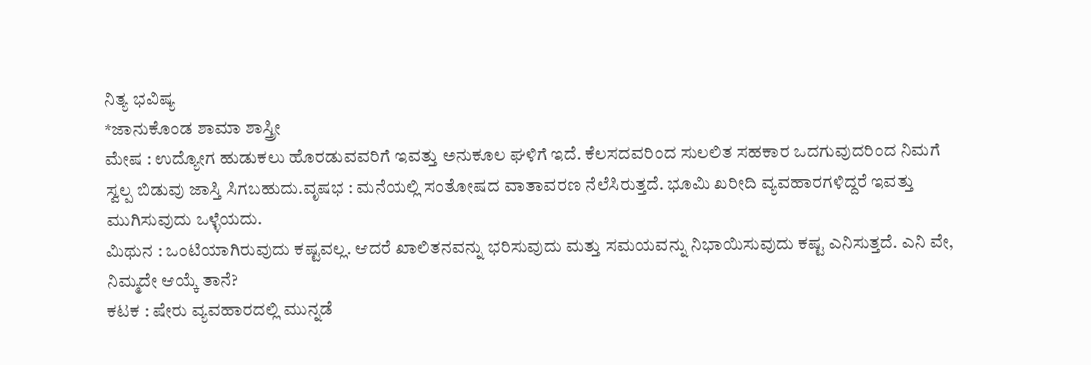ನಿತ್ಯ ಭವಿಷ್ಯ
*ಜಾನುಕೊಂಡ ಶಾಮಾ ಶಾಸ್ತ್ರೀ
ಮೇಷ : ಉದ್ಯೋಗ ಹುಡುಕಲು ಹೊರಡುವವರಿಗೆ ಇವತ್ತು ಅನುಕೂಲ ಘಳಿಗೆ ಇದೆ. ಕೆಲಸದವರಿಂದ ಸುಲಲಿತ ಸಹಕಾರ ಒದಗುವುದರಿಂದ ನಿಮಗೆ ಸ್ವಲ್ಪ ಬಿಡುವು ಜಾಸ್ತಿ ಸಿಗಬಹುದು.ವೃಷಭ : ಮನೆಯಲ್ಲಿ ಸಂತೋಷದ ವಾತಾವರಣ ನೆಲೆಸಿರುತ್ತದೆ. ಭೂಮಿ ಖರೀದಿ ವ್ಯವಹಾರಗಳಿದ್ದರೆ ಇವತ್ತು ಮುಗಿಸುವುದು ಒಳ್ಳೆಯದು.
ಮಿಥುನ : ಒಂಟಿಯಾಗಿರುವುದು ಕಷ್ಟವಲ್ಲ. ಆದರೆ ಖಾಲಿತನವನ್ನು ಭರಿಸುವುದು ಮತ್ತು ಸಮಯವನ್ನು ನಿಭಾಯಿಸುವುದು ಕಷ್ಟ ಎನಿಸುತ್ತದೆ. ಎನಿ ವೇ, ನಿಮ್ಮದೇ ಆಯ್ಕೆ ತಾನೆ?
ಕಟಕ : ಷೇರು ವ್ಯವಹಾರದಲ್ಲಿ ಮುನ್ನಡೆ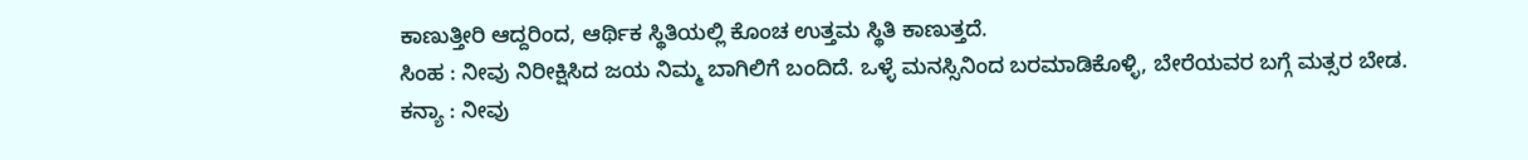ಕಾಣುತ್ತೀರಿ ಆದ್ದರಿಂದ, ಆರ್ಥಿಕ ಸ್ಥಿತಿಯಲ್ಲಿ ಕೊಂಚ ಉತ್ತಮ ಸ್ಥಿತಿ ಕಾಣುತ್ತದೆ.
ಸಿಂಹ : ನೀವು ನಿರೀಕ್ಷಿಸಿದ ಜಯ ನಿಮ್ಮ ಬಾಗಿಲಿಗೆ ಬಂದಿದೆ. ಒಳ್ಳೆ ಮನಸ್ಸಿನಿಂದ ಬರಮಾಡಿಕೊಳ್ಳಿ, ಬೇರೆಯವರ ಬಗ್ಗೆ ಮತ್ಸರ ಬೇಡ.
ಕನ್ಯಾ : ನೀವು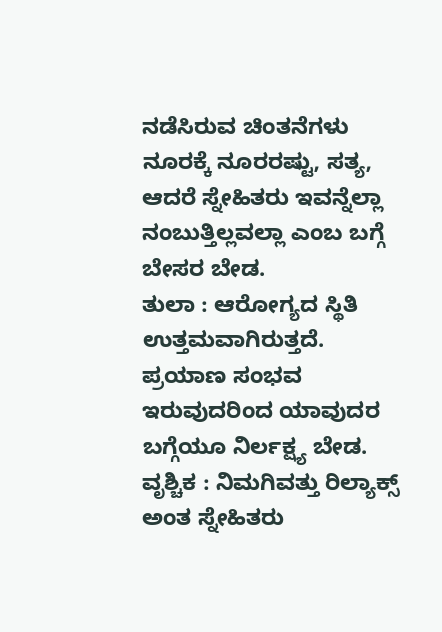ನಡೆಸಿರುವ ಚಿಂತನೆಗಳು ನೂರಕ್ಕೆ ನೂರರಷ್ಟು, ಸತ್ಯ, ಆದರೆ ಸ್ನೇಹಿತರು ಇವನ್ನೆಲ್ಲಾ ನಂಬುತ್ತಿಲ್ಲವಲ್ಲಾ ಎಂಬ ಬಗ್ಗೆ ಬೇಸರ ಬೇಡ.
ತುಲಾ : ಆರೋಗ್ಯದ ಸ್ಥಿತಿ ಉತ್ತಮವಾಗಿರುತ್ತದೆ. ಪ್ರಯಾಣ ಸಂಭವ ಇರುವುದರಿಂದ ಯಾವುದರ ಬಗ್ಗೆಯೂ ನಿರ್ಲಕ್ಷ್ಯ ಬೇಡ.
ವೃಶ್ಚಿಕ : ನಿಮಗಿವತ್ತು ರಿಲ್ಯಾಕ್ಸ್ ಅಂತ ಸ್ನೇಹಿತರು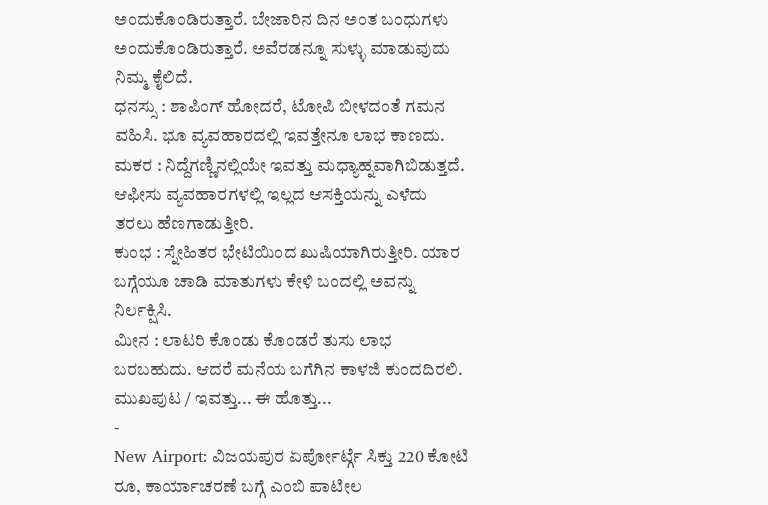ಅಂದುಕೊಂಡಿರುತ್ತಾರೆ. ಬೇಜಾರಿನ ದಿನ ಅಂತ ಬಂಧುಗಳು ಅಂದುಕೊಂಡಿರುತ್ತಾರೆ. ಅವೆರಡನ್ನೂ ಸುಳ್ಳು ಮಾಡುವುದು ನಿಮ್ಮ ಕೈಲಿದೆ.
ಧನಸ್ಸು : ಶಾಪಿಂಗ್ ಹೋದರೆ, ಟೋಪಿ ಬೀಳದಂತೆ ಗಮನ ವಹಿಸಿ. ಭೂ ವ್ಯವಹಾರದಲ್ಲಿ ಇವತ್ತೇನೂ ಲಾಭ ಕಾಣದು.
ಮಕರ : ನಿದ್ದೆಗಣ್ಣಿನಲ್ಲಿಯೇ ಇವತ್ತು ಮಧ್ಯಾಹ್ನವಾಗಿಬಿಡುತ್ತದೆ. ಆಫೀಸು ವ್ಯವಹಾರಗಳಲ್ಲಿ ಇಲ್ಲದ ಆಸಕ್ತಿಯನ್ನು ಎಳೆದು ತರಲು ಹೆಣಗಾಡುತ್ತೀರಿ.
ಕುಂಭ : ಸ್ನೇಹಿತರ ಭೇಟಿಯಿಂದ ಖುಷಿಯಾಗಿರುತ್ತೀರಿ. ಯಾರ ಬಗ್ಗೆಯೂ ಚಾಡಿ ಮಾತುಗಳು ಕೇಳಿ ಬಂದಲ್ಲಿ ಅವನ್ನು ನಿರ್ಲಕ್ಷಿಸಿ.
ಮೀನ : ಲಾಟರಿ ಕೊಂಡು ಕೊಂಡರೆ ತುಸು ಲಾಭ ಬರಬಹುದು. ಆದರೆ ಮನೆಯ ಬಗೆಗಿನ ಕಾಳಜಿ ಕುಂದದಿರಲಿ.
ಮುಖಪುಟ / ಇವತ್ತು... ಈ ಹೊತ್ತು...
-
New Airport: ವಿಜಯಪುರ ಏರ್ಪೋರ್ಟ್ಗೆ ಸಿಕ್ತು 220 ಕೋಟಿ ರೂ, ಕಾರ್ಯಾಚರಣೆ ಬಗ್ಗೆ ಎಂಬಿ ಪಾಟೀಲ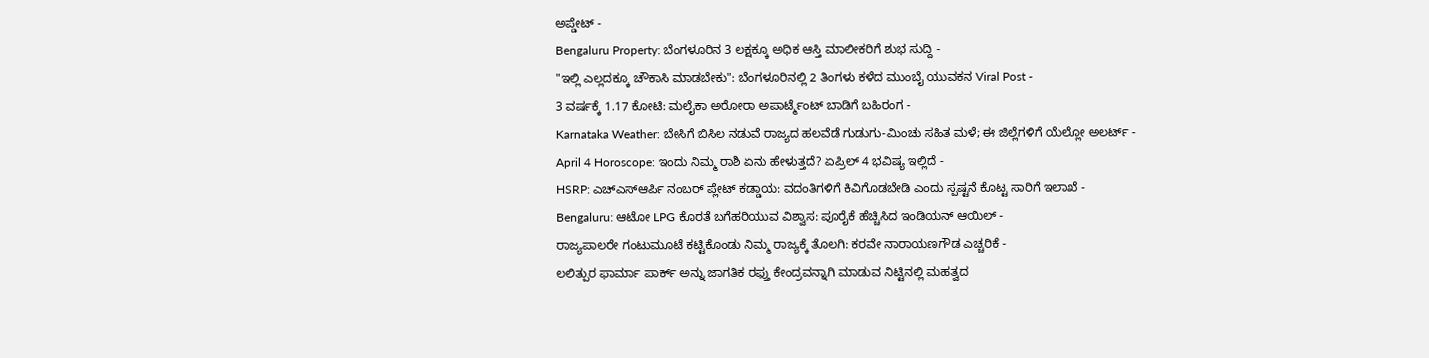ಅಪ್ಡೇಟ್ -
Bengaluru Property: ಬೆಂಗಳೂರಿನ 3 ಲಕ್ಷಕ್ಕೂ ಅಧಿಕ ಆಸ್ತಿ ಮಾಲೀಕರಿಗೆ ಶುಭ ಸುದ್ದಿ -
"ಇಲ್ಲಿ ಎಲ್ಲದಕ್ಕೂ ಚೌಕಾಸಿ ಮಾಡಬೇಕು": ಬೆಂಗಳೂರಿನಲ್ಲಿ 2 ತಿಂಗಳು ಕಳೆದ ಮುಂಬೈ ಯುವಕನ Viral Post -
3 ವರ್ಷಕ್ಕೆ 1.17 ಕೋಟಿ: ಮಲೈಕಾ ಅರೋರಾ ಅಪಾರ್ಟ್ಮೆಂಟ್ ಬಾಡಿಗೆ ಬಹಿರಂಗ -
Karnataka Weather: ಬೇಸಿಗೆ ಬಿಸಿಲ ನಡುವೆ ರಾಜ್ಯದ ಹಲವೆಡೆ ಗುಡುಗು-ಮಿಂಚು ಸಹಿತ ಮಳೆ; ಈ ಜಿಲ್ಲೆಗಳಿಗೆ ಯೆಲ್ಲೋ ಅಲರ್ಟ್ -
April 4 Horoscope: ಇಂದು ನಿಮ್ಮ ರಾಶಿ ಏನು ಹೇಳುತ್ತದೆ? ಏಪ್ರಿಲ್ 4 ಭವಿಷ್ಯ ಇಲ್ಲಿದೆ -
HSRP: ಎಚ್ಎಸ್ಆರ್ಪಿ ನಂಬರ್ ಪ್ಲೇಟ್ ಕಡ್ಡಾಯ: ವದಂತಿಗಳಿಗೆ ಕಿವಿಗೊಡಬೇಡಿ ಎಂದು ಸ್ಪಷ್ಟನೆ ಕೊಟ್ಟ ಸಾರಿಗೆ ಇಲಾಖೆ -
Bengaluru: ಆಟೋ LPG ಕೊರತೆ ಬಗೆಹರಿಯುವ ವಿಶ್ವಾಸ: ಪೂರೈಕೆ ಹೆಚ್ಚಿಸಿದ ಇಂಡಿಯನ್ ಆಯಿಲ್ -
ರಾಜ್ಯಪಾಲರೇ ಗಂಟುಮೂಟೆ ಕಟ್ಟಿಕೊಂಡು ನಿಮ್ಮ ರಾಜ್ಯಕ್ಕೆ ತೊಲಗಿ: ಕರವೇ ನಾರಾಯಣಗೌಡ ಎಚ್ಚರಿಕೆ -
ಲಲಿತ್ಪುರ ಫಾರ್ಮಾ ಪಾರ್ಕ್ ಅನ್ನು ಜಾಗತಿಕ ರಫ್ತು ಕೇಂದ್ರವನ್ನಾಗಿ ಮಾಡುವ ನಿಟ್ಟಿನಲ್ಲಿ ಮಹತ್ವದ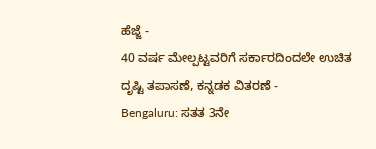ಹೆಜ್ಜೆ -
40 ವರ್ಷ ಮೇಲ್ಪಟ್ಟವರಿಗೆ ಸರ್ಕಾರದಿಂದಲೇ ಉಚಿತ ದೃಷ್ಟಿ ತಪಾಸಣೆ, ಕನ್ನಡಕ ವಿತರಣೆ -
Bengaluru: ಸತತ 3ನೇ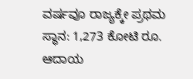ವರ್ಷವೂ ರಾಜ್ಯಕ್ಕೇ ಪ್ರಥಮ ಸ್ಥಾನ: 1,273 ಕೋಟಿ ರೂ. ಆದಾಯ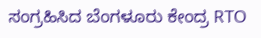ಸಂಗ್ರಹಿಸಿದ ಬೆಂಗಳೂರು ಕೇಂದ್ರ RTO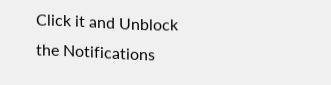Click it and Unblock the Notifications